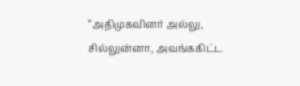“அதிமுகவினர் அல்லு, சில்லுன்னா, அவங்ககிட்ட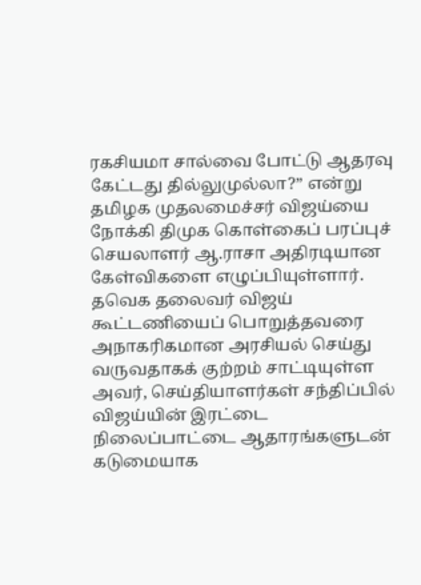ரகசியமா சால்வை போட்டு ஆதரவு கேட்டது தில்லுமுல்லா?” என்று தமிழக முதலமைச்சர் விஜய்யை நோக்கி திமுக கொள்கைப் பரப்புச் செயலாளர் ஆ.ராசா அதிரடியான கேள்விகளை எழுப்பியுள்ளார். தவெக தலைவர் விஜய் கூட்டணியைப் பொறுத்தவரை அநாகரிகமான அரசியல் செய்து வருவதாகக் குற்றம் சாட்டியுள்ள அவர், செய்தியாளர்கள் சந்திப்பில் விஜய்யின் இரட்டை நிலைப்பாட்டை ஆதாரங்களுடன் கடுமையாக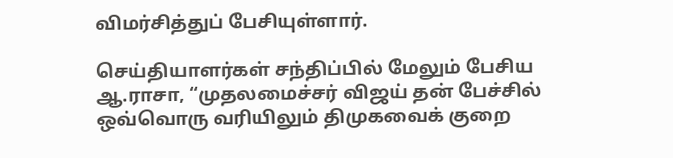விமர்சித்துப் பேசியுள்ளார்.

செய்தியாளர்கள் சந்திப்பில் மேலும் பேசிய ஆ.ராசா, “முதலமைச்சர் விஜய் தன் பேச்சில் ஒவ்வொரு வரியிலும் திமுகவைக் குறை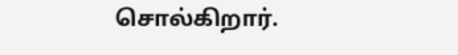சொல்கிறார்.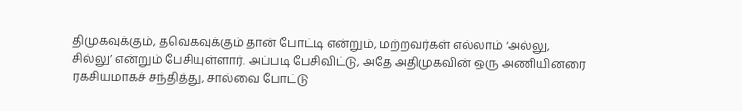திமுகவுக்கும், தவெகவுக்கும் தான் போட்டி என்றும், மற்றவர்கள் எல்லாம் ‘அல்லு, சில்லு’ என்றும் பேசியுள்ளார். அப்படி பேசிவிட்டு, அதே அதிமுகவின் ஒரு அணியினரை ரகசியமாகச் சந்தித்து, சால்வை போட்டு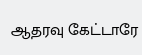ஆதரவு கேட்டாரே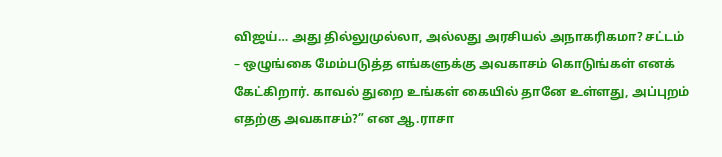விஜய்… அது தில்லுமுல்லா, அல்லது அரசியல் அநாகரிகமா? சட்டம் – ஒழுங்கை மேம்படுத்த எங்களுக்கு அவகாசம் கொடுங்கள் எனக் கேட்கிறார். காவல் துறை உங்கள் கையில் தானே உள்ளது, அப்புறம் எதற்கு அவகாசம்?” என ஆ.ராசா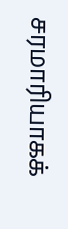சரமாரியாகக்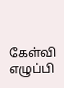கேள்வி எழுப்பி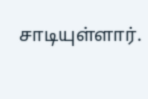சாடியுள்ளார்.